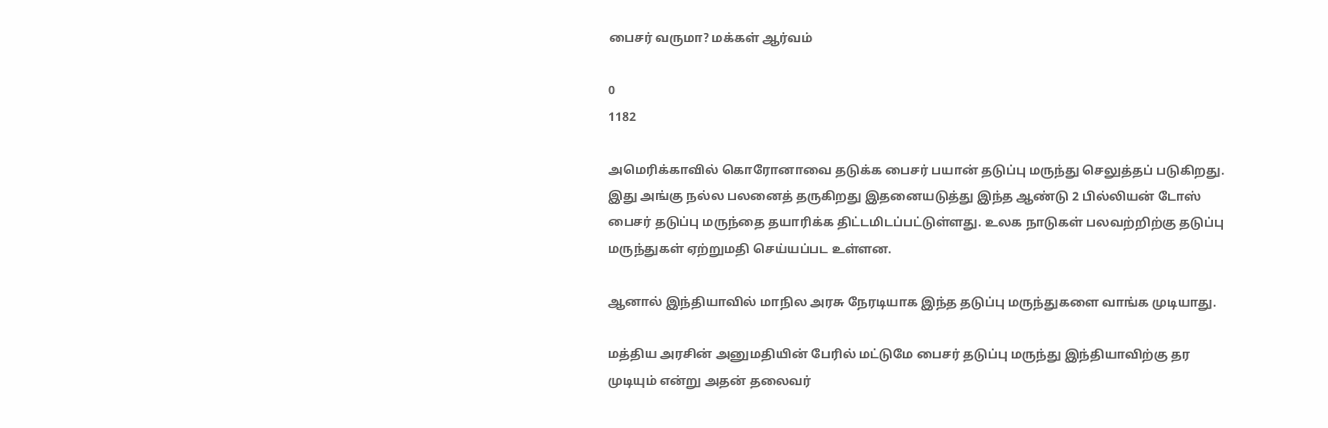பைசர் வருமா? மக்கள் ஆர்வம்

0
1182

அமெரிக்காவில் கொரோனாவை தடுக்க பைசர் பயான் தடுப்பு மருந்து செலுத்தப் படுகிறது. இது அங்கு நல்ல பலனைத் தருகிறது இதனையடுத்து இந்த ஆண்டு 2 பில்லியன் டோஸ் பைசர் தடுப்பு மருந்தை தயாரிக்க திட்டமிடப்பட்டுள்ளது. உலக நாடுகள் பலவற்றிற்கு தடுப்பு மருந்துகள் ஏற்றுமதி செய்யப்பட உள்ளன.

ஆனால் இந்தியாவில் மாநில அரசு நேரடியாக இந்த தடுப்பு மருந்துகளை வாங்க முடியாது.

மத்திய அரசின் அனுமதியின் பேரில் மட்டுமே பைசர் தடுப்பு மருந்து இந்தியாவிற்கு தர முடியும் என்று அதன் தலைவர்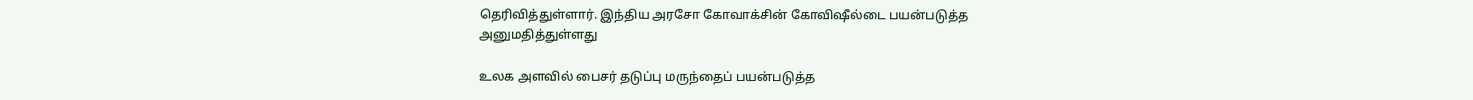தெரிவித்துள்ளார். இந்திய அரசோ கோவாக்சின் கோவிஷீல்டை பயன்படுத்த அனுமதித்துள்ளது

உலக அளவில் பைசர் தடுப்பு மருந்தைப் பயன்படுத்த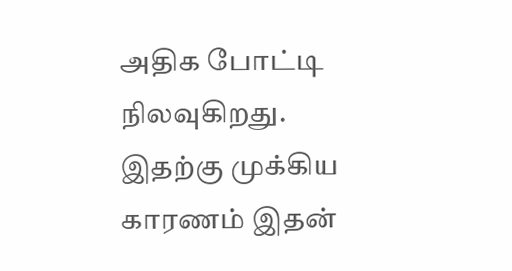அதிக போட்டி நிலவுகிறது. இதற்கு முக்கிய காரணம் இதன்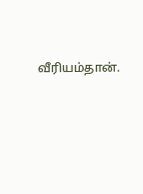வீரியம்தான்.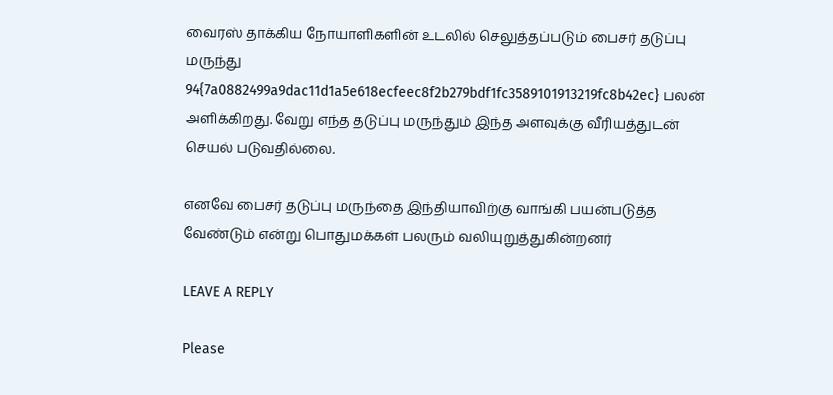வைரஸ் தாக்கிய நோயாளிகளின் உடலில் செலுத்தப்படும் பைசர் தடுப்பு மருந்து 94{7a0882499a9dac11d1a5e618ecfeec8f2b279bdf1fc3589101913219fc8b42ec} பலன் அளிக்கிறது. வேறு எந்த தடுப்பு மருந்தும் இந்த அளவுக்கு வீரியத்துடன் செயல் படுவதில்லை.

எனவே பைசர் தடுப்பு மருந்தை இந்தியாவிற்கு வாங்கி பயன்படுத்த வேண்டும் என்று பொதுமக்கள் பலரும் வலியுறுத்துகின்றனர்

LEAVE A REPLY

Please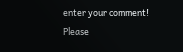enter your comment!
Please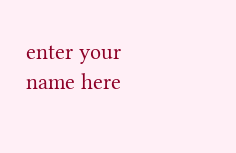enter your name here